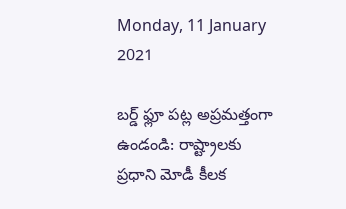Monday, 11 January 2021

బర్డ్ ఫ్లూ పట్ల అప్రమత్తంగా ఉండండి: రాష్ట్రాలకు ప్రధాని మోడీ కీలక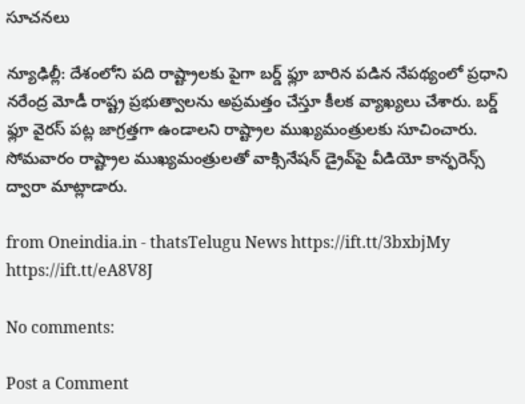సూచనలు

న్యూఢిల్లీ: దేశంలోని పది రాష్ట్రాలకు పైగా బర్డ్ ఫ్లూ బారిన పడిన నేపథ్యంలో ప్రధాని నరేంద్ర మోడీ రాష్ట్ర ప్రభుత్వాలను అప్రమత్తం చేస్తూ కీలక వ్యాఖ్యలు చేశారు. బర్డ్ ఫ్లూ వైరస్ పట్ల జాగ్రత్తగా ఉండాలని రాష్ట్రాల ముఖ్యమంత్రులకు సూచించారు. సోమవారం రాష్ట్రాల ముఖ్యమంత్రులతో వాక్సినేషన్ డ్రైవ్‌పై వీడియో కాన్ఫరెన్స్ ద్వారా మాట్లాడారు.

from Oneindia.in - thatsTelugu News https://ift.tt/3bxbjMy
https://ift.tt/eA8V8J

No comments:

Post a Comment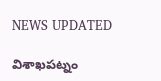NEWS UPDATED

విశాఖపట్నం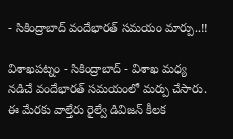- సికింద్రాబాద్ వందేభారత్ సమయం మార్పు..!!

విశాఖపట్నం - సికింద్రాబాద్ - విశాఖ మధ్య నడిచే వందేభారత్ సమయంలో మర్పు చేసారు. ఈ మేరకు వాల్తేరు రైల్వే డివిజన్ కీలక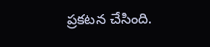ప్రకటన చేసింది.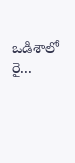ఒడిశాలో రై...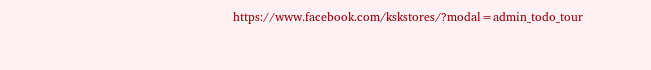https://www.facebook.com/kskstores/?modal=admin_todo_tour